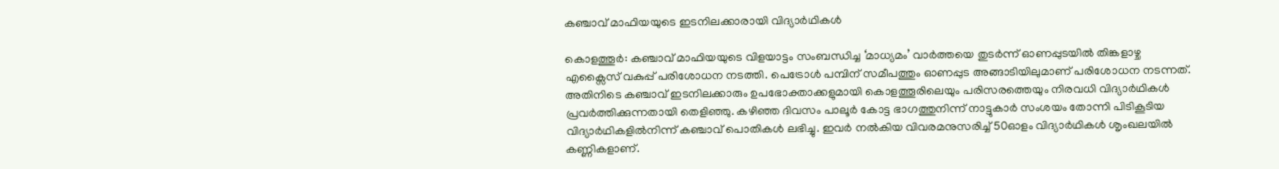കഞ്ചാവ് മാഫിയയുടെ ഇടനിലക്കാരായി വിദ്യാര്‍ഥികള്‍

കൊളത്തൂര്‍: കഞ്ചാവ് മാഫിയയുടെ വിളയാട്ടം സംബന്ധിച്ച ‘മാധ്യമം’ വാര്‍ത്തയെ തുടര്‍ന്ന് ഓണപ്പുടയില്‍ തിങ്കളാഴ്ച എക്സൈസ് വകുപ്പ് പരിശോധന നടത്തി. പെട്രോള്‍ പമ്പിന് സമീപത്തും ഓണപ്പുട അങ്ങാടിയിലുമാണ് പരിശോധന നടന്നത്. അതിനിടെ കഞ്ചാവ് ഇടനിലക്കാരും ഉപഭോക്താക്കളുമായി കൊളത്തൂരിലെയും പരിസരത്തെയും നിരവധി വിദ്യാര്‍ഥികള്‍ പ്രവര്‍ത്തിക്കുന്നതായി തെളിഞ്ഞു. കഴിഞ്ഞ ദിവസം പാലൂര്‍ കോട്ട ഭാഗത്തുനിന്ന് നാട്ടുകാര്‍ സംശയം തോന്നി പിടികൂടിയ വിദ്യാര്‍ഥികളില്‍നിന്ന് കഞ്ചാവ് പൊതികള്‍ ലഭിച്ചു. ഇവര്‍ നല്‍കിയ വിവരമനുസരിച്ച് 50ഓളം വിദ്യാര്‍ഥികള്‍ ശൃംഖലയില്‍ കണ്ണികളാണ്.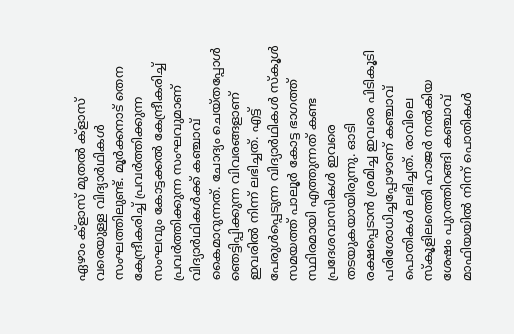ഏഴാം ക്ളാസ് മുതല്‍ ക്ളാസ് വരെയുള്ള വിദ്യാര്‍ഥികള്‍ സംഘത്തിലുണ്ട്. മൂര്‍ക്കനാട് തെന കേന്ദ്രീകരിച്ച് പ്രവര്‍ത്തിക്കുന്ന സംഘവും കോട്ടക്കല്‍ കേന്ദ്രീകരിച്ച് പ്രവര്‍ത്തിക്കുന്ന സംഘവുമാണ് വിദ്യാര്‍ഥികള്‍ക്ക് കഞ്ചാവ് കൈമാറുന്നത്. ചോദ്യം ചെയ്തപ്പോള്‍ ഞെട്ടിപ്പിക്കുന്ന വിവരങ്ങളാണ് ഇവരില്‍ നിന്ന് ലഭിച്ചത്. എട്ട് പേരുള്‍പ്പെടുന്ന വിദ്യാര്‍ഥികള്‍ സ്കൂള്‍ സമയത്ത് പാലൂര്‍ കോട്ട ഭാഗത്ത് സ്ഥിരമായി എത്തുന്നത് കണ്ട പ്രദേശവാസികള്‍ ഇവരെ തടയുകയായിരുന്നു. ഓടി രക്ഷപ്പെടാന്‍ ശ്രമിച്ച ഇവരെ പിടികൂടി പരിശോധിച്ചപ്പോഴാണ് കഞ്ചാവ് പൊതികള്‍ ലഭിച്ചത്. രാവിലെ സ്കൂളിലത്തെി ഹാജര്‍ നല്‍കിയ ശേഷം പുറത്തിറങ്ങി കഞ്ചാവ് മാഫിയയില്‍ നിന്ന് പൊതികള്‍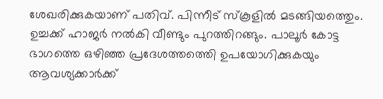ശേഖരിക്കുകയാണ് പതിവ്. പിന്നീട് സ്കൂളില്‍ മടങ്ങിയത്തെും. ഉച്ചക്ക് ഹാജര്‍ നല്‍കി വീണ്ടും പുറത്തിറങ്ങും. പാലൂര്‍ കോട്ട ഭാഗത്തെ ഒഴിഞ്ഞ പ്രദേശത്തത്തെി ഉപയോഗിക്കുകയും ആവശ്യക്കാര്‍ക്ക്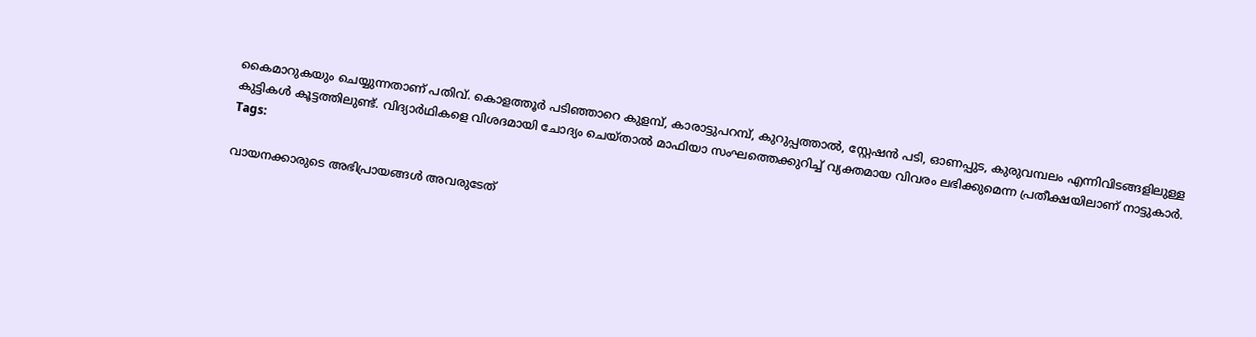കൈമാറുകയും ചെയ്യുന്നതാണ് പതിവ്. കൊളത്തൂര്‍ പടിഞ്ഞാറെ കുളമ്പ്, കാരാട്ടുപറമ്പ്, കുറുപ്പത്താല്‍, സ്റ്റേഷന്‍ പടി, ഓണപ്പുട, കുരുവമ്പലം എന്നിവിടങ്ങളിലുള്ള കുട്ടികള്‍ കൂട്ടത്തിലുണ്ട്. വിദ്യാര്‍ഥികളെ വിശദമായി ചോദ്യം ചെയ്താല്‍ മാഫിയാ സംഘത്തെക്കുറിച്ച് വ്യക്തമായ വിവരം ലഭിക്കുമെന്ന പ്രതീക്ഷയിലാണ് നാട്ടുകാര്‍.
Tags:

വായനക്കാരുടെ അഭിപ്രായങ്ങള്‍ അവരുടേത്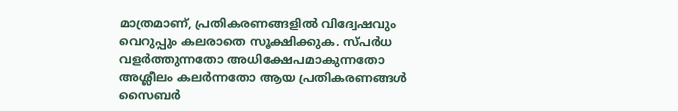മാത്രമാണ്, പ്രതികരണങ്ങളിൽ വിദ്വേഷവും വെറുപ്പും കലരാതെ സൂക്ഷിക്കുക. സ്പർധ വളർത്തുന്നതോ അധിക്ഷേപമാകുന്നതോ അശ്ലീലം കലർന്നതോ ആയ പ്രതികരണങ്ങൾ സൈബർ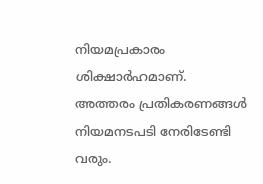നിയമപ്രകാരം ശിക്ഷാർഹമാണ്. അത്തരം പ്രതികരണങ്ങൾ നിയമനടപടി നേരിടേണ്ടി വരും.